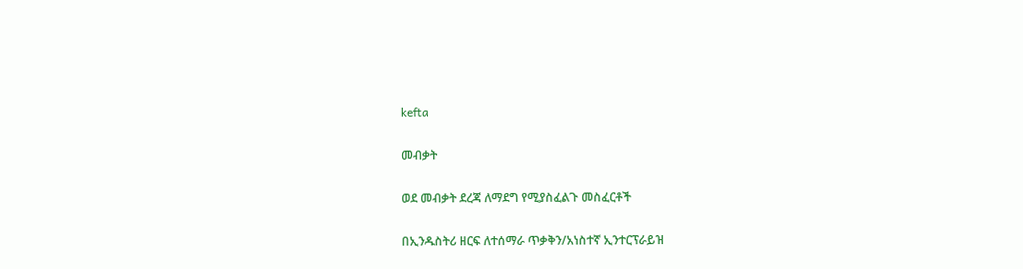kefta

መብቃት

ወደ መብቃት ደረጃ ለማደግ የሚያስፈልጉ መስፈርቶች

በኢንዱስትሪ ዘርፍ ለተሰማራ ጥቃቅን/አነስተኛ ኢንተርፕራይዝ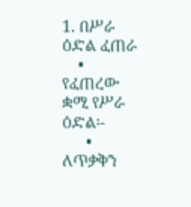1. በሥራ ዕድል ፈጠራ
    • የፈጠረው ቋሚ የሥራ ዕድል፡-
      • ለጥቃቅን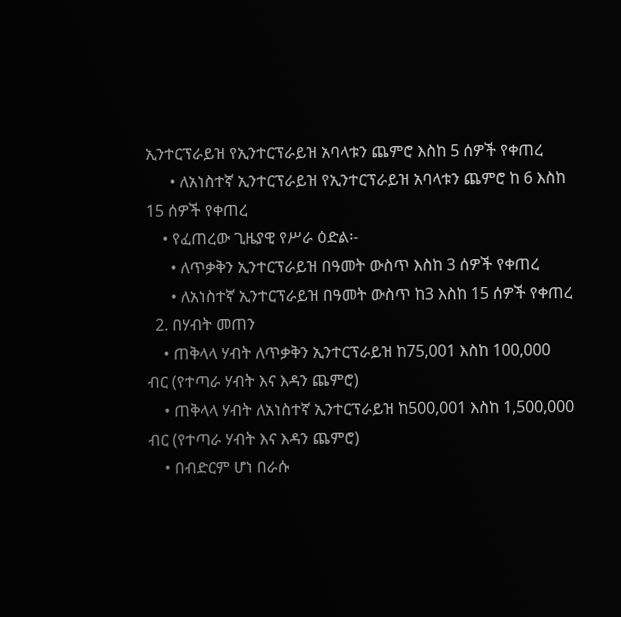ኢንተርፕራይዝ የኢንተርፕራይዝ አባላቱን ጨምሮ እስከ 5 ሰዎች የቀጠረ
      • ለአነስተኛ ኢንተርፕራይዝ የኢንተርፕራይዝ አባላቱን ጨምሮ ከ 6 እስከ 15 ሰዎች የቀጠረ
    • የፈጠረው ጊዜያዊ የሥራ ዕድል፡-
      • ለጥቃቅን ኢንተርፕራይዝ በዓመት ውስጥ እስከ 3 ሰዎች የቀጠረ
      • ለአነስተኛ ኢንተርፕራይዝ በዓመት ውስጥ ከ3 እስከ 15 ሰዎች የቀጠረ
  2. በሃብት መጠን
    • ጠቅላላ ሃብት ለጥቃቅን ኢንተርፕራይዝ ከ75,001 እስከ 100,000 ብር (የተጣራ ሃብት እና እዳን ጨምሮ)
    • ጠቅላላ ሃብት ለአነስተኛ ኢንተርፕራይዝ ከ500,001 እስከ 1,500,000 ብር (የተጣራ ሃብት እና እዳን ጨምሮ)
    • በብድርም ሆነ በራሱ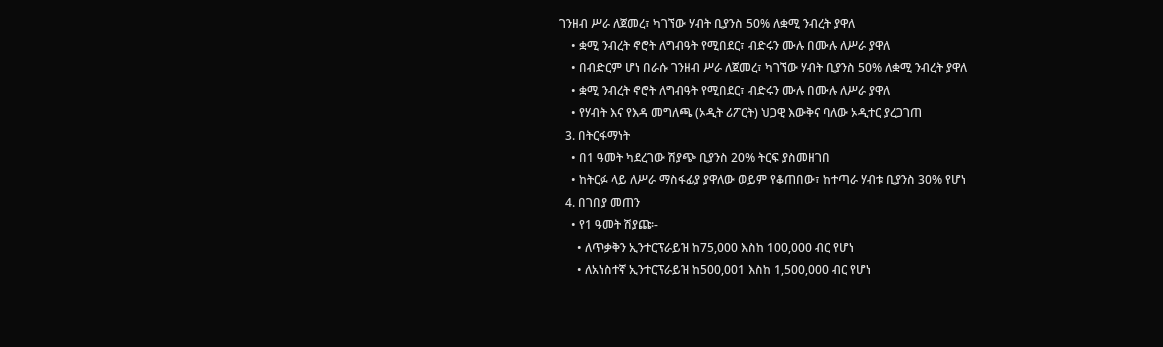ገንዘብ ሥራ ለጀመረ፣ ካገኘው ሃብት ቢያንስ 50% ለቋሚ ንብረት ያዋለ
    • ቋሚ ንብረት ኖሮት ለግብዓት የሚበደር፣ ብድሩን ሙሉ በሙሉ ለሥራ ያዋለ
    • በብድርም ሆነ በራሱ ገንዘብ ሥራ ለጀመረ፣ ካገኘው ሃብት ቢያንስ 50% ለቋሚ ንብረት ያዋለ
    • ቋሚ ንብረት ኖሮት ለግብዓት የሚበደር፣ ብድሩን ሙሉ በሙሉ ለሥራ ያዋለ
    • የሃብት እና የእዳ መግለጫ (ኦዲት ሪፖርት) ህጋዊ እውቅና ባለው ኦዲተር ያረጋገጠ
  3. በትርፋማነት
    • በ1 ዓመት ካደረገው ሽያጭ ቢያንስ 20% ትርፍ ያስመዘገበ
    • ከትርፉ ላይ ለሥራ ማስፋፊያ ያዋለው ወይም የቆጠበው፣ ከተጣራ ሃብቱ ቢያንስ 30% የሆነ
  4. በገበያ መጠን
    • የ1 ዓመት ሽያጩ፡-
      • ለጥቃቅን ኢንተርፕራይዝ ከ75,000 እስከ 100,000 ብር የሆነ
      • ለአነስተኛ ኢንተርፕራይዝ ከ500,001 እስከ 1,500,000 ብር የሆነ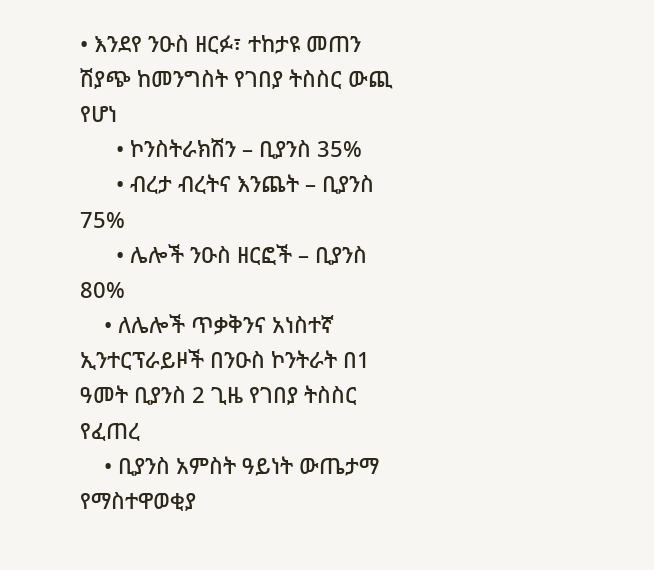• እንደየ ንዑስ ዘርፉ፣ ተከታዩ መጠን ሽያጭ ከመንግስት የገበያ ትስስር ውጪ የሆነ
      • ኮንስትራክሽን – ቢያንስ 35%
      • ብረታ ብረትና እንጨት – ቢያንስ 75%
      • ሌሎች ንዑስ ዘርፎች – ቢያንስ 80%
    • ለሌሎች ጥቃቅንና አነስተኛ ኢንተርፕራይዞች በንዑስ ኮንትራት በ1 ዓመት ቢያንስ 2 ጊዜ የገበያ ትስስር የፈጠረ
    • ቢያንስ አምስት ዓይነት ውጤታማ የማስተዋወቂያ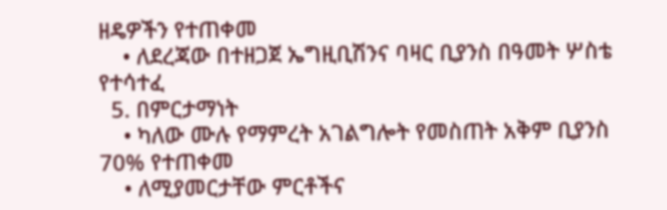ዘዴዎችን የተጠቀመ
    • ለደረጃው በተዘጋጀ ኤግዚቢሽንና ባዛር ቢያንስ በዓመት ሦስቴ የተሳተፈ
  5. በምርታማነት
    • ካለው ሙሉ የማምረት አገልግሎት የመስጠት አቅም ቢያንስ 70% የተጠቀመ
    • ለሚያመርታቸው ምርቶችና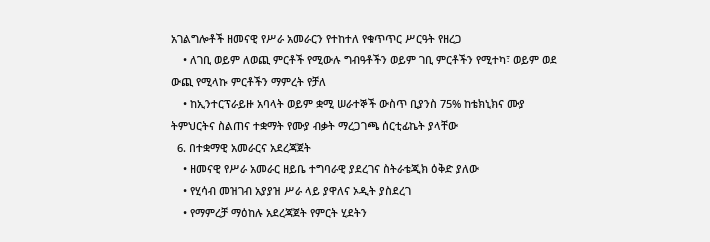አገልግሎቶች ዘመናዊ የሥራ አመራርን የተከተለ የቁጥጥር ሥርዓት የዘረጋ
    • ለገቢ ወይም ለወጪ ምርቶች የሚውሉ ግብዓቶችን ወይም ገቢ ምርቶችን የሚተካ፣ ወይም ወደ ውጪ የሚላኩ ምርቶችን ማምረት የቻለ
    • ከኢንተርፕራይዙ አባላት ወይም ቋሚ ሠራተኞች ውስጥ ቢያንስ 75% ከቴክኒክና ሙያ ትምህርትና ስልጠና ተቋማት የሙያ ብቃት ማረጋገጫ ሰርቲፊኬት ያላቸው
  6. በተቋማዊ አመራርና አደረጃጀት
    • ዘመናዊ የሥራ አመራር ዘይቤ ተግባራዊ ያደረገና ስትራቴጂክ ዕቅድ ያለው
    • የሂሳብ መዝገብ አያያዝ ሥራ ላይ ያዋለና ኦዲት ያስደረገ
    • የማምረቻ ማዕከሉ አደረጃጀት የምርት ሂደትን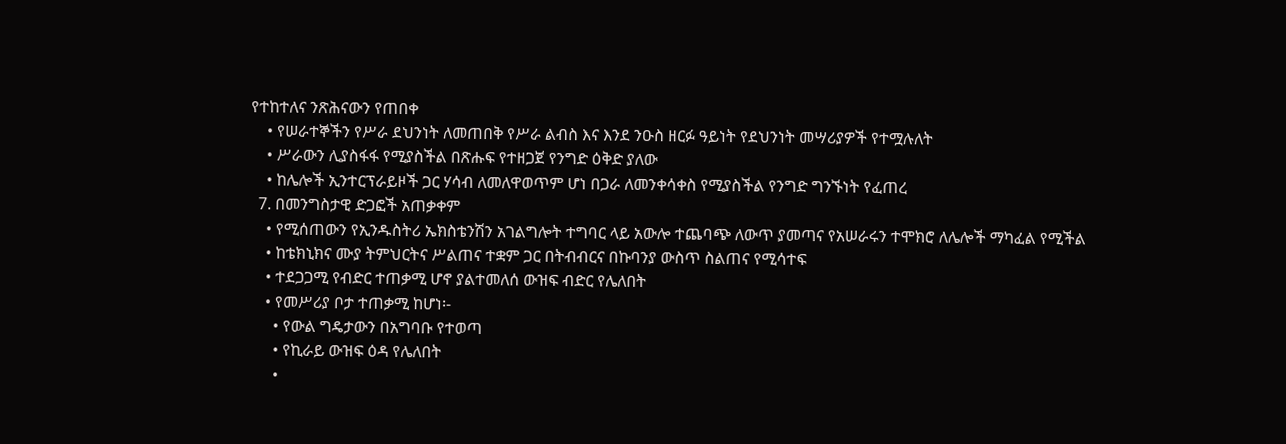የተከተለና ንጽሕናውን የጠበቀ
    • የሠራተኞችን የሥራ ደህንነት ለመጠበቅ የሥራ ልብስ እና እንደ ንዑስ ዘርፉ ዓይነት የደህንነት መሣሪያዎች የተሟሉለት
    • ሥራውን ሊያስፋፋ የሚያስችል በጽሑፍ የተዘጋጀ የንግድ ዕቅድ ያለው
    • ከሌሎች ኢንተርፕራይዞች ጋር ሃሳብ ለመለዋወጥም ሆነ በጋራ ለመንቀሳቀስ የሚያስችል የንግድ ግንኙነት የፈጠረ
  7. በመንግስታዊ ድጋፎች አጠቃቀም
    • የሚሰጠውን የኢንዱስትሪ ኤክስቴንሽን አገልግሎት ተግባር ላይ አውሎ ተጨባጭ ለውጥ ያመጣና የአሠራሩን ተሞክሮ ለሌሎች ማካፈል የሚችል
    • ከቴክኒክና ሙያ ትምህርትና ሥልጠና ተቋም ጋር በትብብርና በኩባንያ ውስጥ ስልጠና የሚሳተፍ
    • ተደጋጋሚ የብድር ተጠቃሚ ሆኖ ያልተመለሰ ውዝፍ ብድር የሌለበት
    • የመሥሪያ ቦታ ተጠቃሚ ከሆነ፡-
      • የውል ግዴታውን በአግባቡ የተወጣ
      • የኪራይ ውዝፍ ዕዳ የሌለበት
      •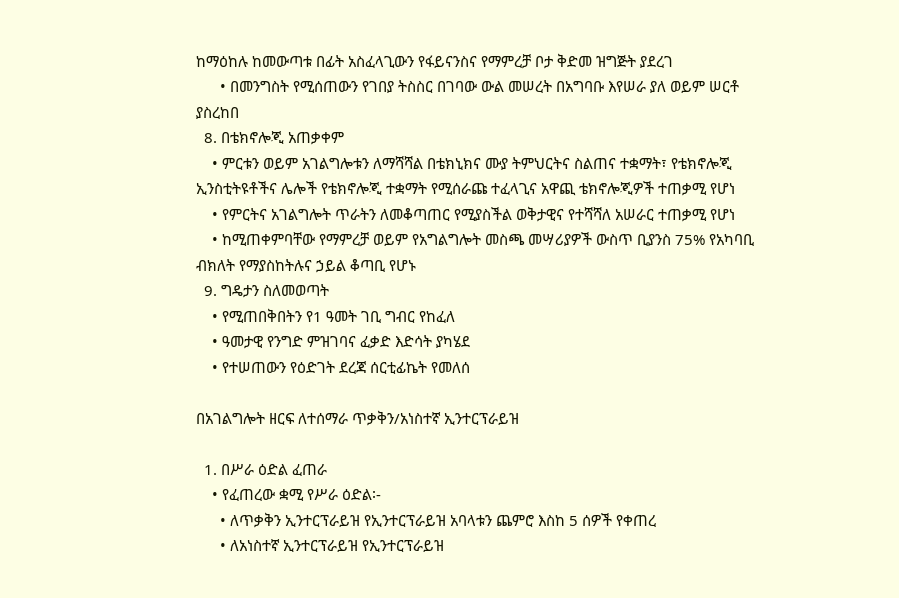ከማዕከሉ ከመውጣቱ በፊት አስፈላጊውን የፋይናንስና የማምረቻ ቦታ ቅድመ ዝግጅት ያደረገ
      • በመንግስት የሚሰጠውን የገበያ ትስስር በገባው ውል መሠረት በአግባቡ እየሠራ ያለ ወይም ሠርቶ ያስረከበ
  8. በቴክኖሎጂ አጠቃቀም
    • ምርቱን ወይም አገልግሎቱን ለማሻሻል በቴክኒክና ሙያ ትምህርትና ስልጠና ተቋማት፣ የቴክኖሎጂ ኢንስቲትዩቶችና ሌሎች የቴክኖሎጂ ተቋማት የሚሰራጩ ተፈላጊና አዋጪ ቴክኖሎጂዎች ተጠቃሚ የሆነ
    • የምርትና አገልግሎት ጥራትን ለመቆጣጠር የሚያስችል ወቅታዊና የተሻሻለ አሠራር ተጠቃሚ የሆነ
    • ከሚጠቀምባቸው የማምረቻ ወይም የአግልግሎት መስጫ መሣሪያዎች ውስጥ ቢያንስ 75% የአካባቢ ብክለት የማያስከትሉና ኃይል ቆጣቢ የሆኑ
  9. ግዴታን ስለመወጣት
    • የሚጠበቅበትን የ1 ዓመት ገቢ ግብር የከፈለ
    • ዓመታዊ የንግድ ምዝገባና ፈቃድ እድሳት ያካሄደ
    • የተሠጠውን የዕድገት ደረጃ ሰርቲፊኬት የመለሰ

በአገልግሎት ዘርፍ ለተሰማራ ጥቃቅን/አነስተኛ ኢንተርፕራይዝ

  1. በሥራ ዕድል ፈጠራ
    • የፈጠረው ቋሚ የሥራ ዕድል፡-
      • ለጥቃቅን ኢንተርፕራይዝ የኢንተርፕራይዝ አባላቱን ጨምሮ እስከ 5 ሰዎች የቀጠረ
      • ለአነስተኛ ኢንተርፕራይዝ የኢንተርፕራይዝ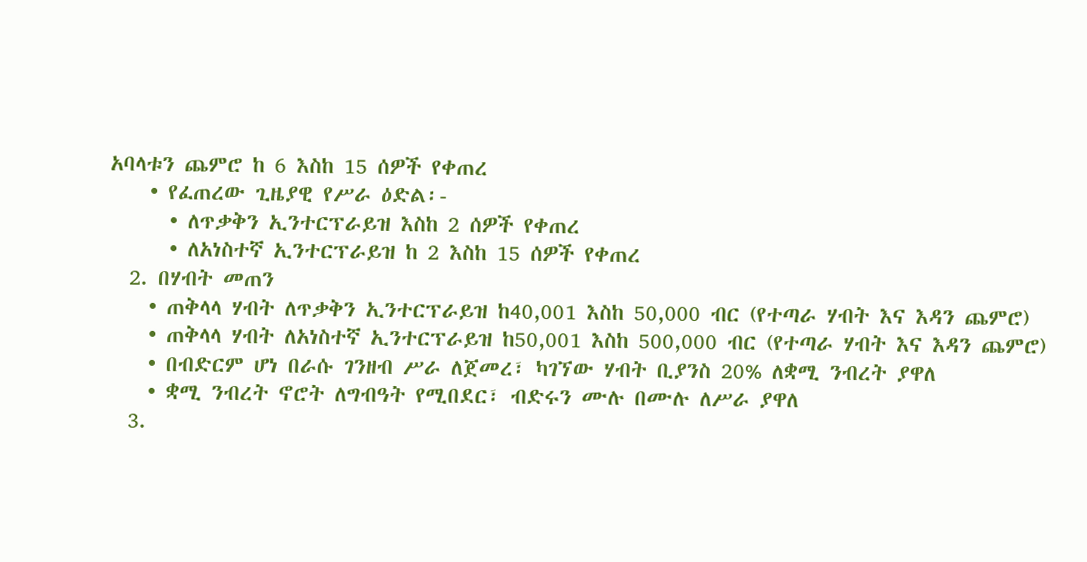አባላቱን ጨምሮ ከ 6 እስከ 15 ሰዎች የቀጠረ
    • የፈጠረው ጊዜያዊ የሥራ ዕድል፡-
      • ለጥቃቅን ኢንተርፕራይዝ እስከ 2 ሰዎች የቀጠረ
      • ለአነስተኛ ኢንተርፕራይዝ ከ 2 እስከ 15 ሰዎች የቀጠረ
  2. በሃብት መጠን
    • ጠቅላላ ሃብት ለጥቃቅን ኢንተርፕራይዝ ከ40,001 እስከ 50,000 ብር (የተጣራ ሃብት እና እዳን ጨምሮ)
    • ጠቅላላ ሃብት ለአነስተኛ ኢንተርፕራይዝ ከ50,001 እስከ 500,000 ብር (የተጣራ ሃብት እና እዳን ጨምሮ)
    • በብድርም ሆነ በራሱ ገንዘብ ሥራ ለጀመረ፣ ካገኘው ሃብት ቢያንስ 20% ለቋሚ ንብረት ያዋለ
    • ቋሚ ንብረት ኖሮት ለግብዓት የሚበደር፣ ብድሩን ሙሉ በሙሉ ለሥራ ያዋለ
  3.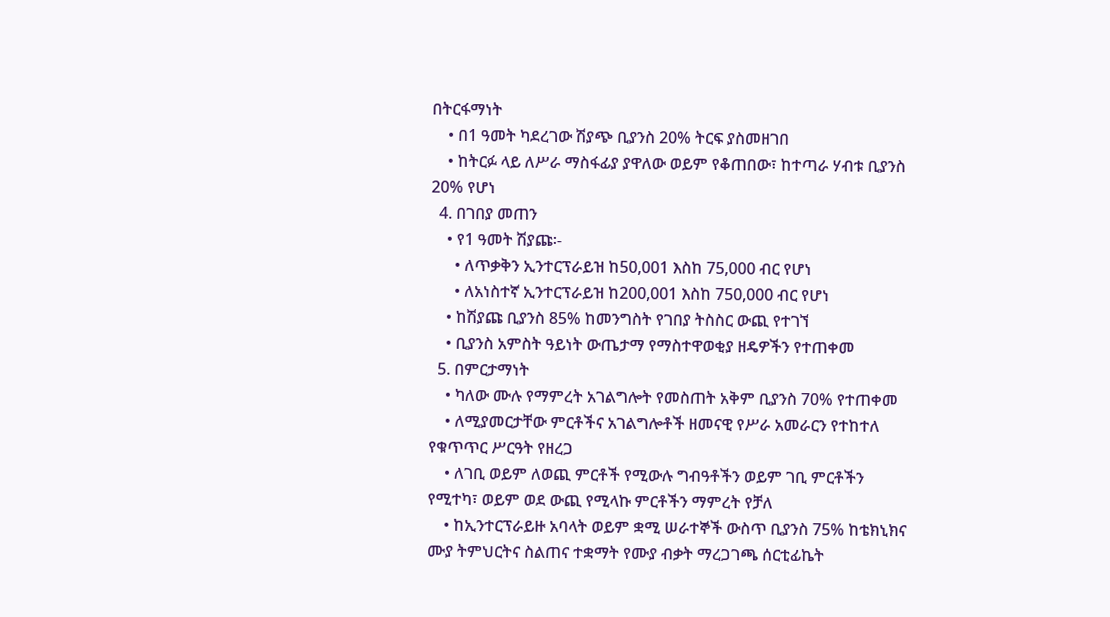በትርፋማነት
    • በ1 ዓመት ካደረገው ሽያጭ ቢያንስ 20% ትርፍ ያስመዘገበ
    • ከትርፉ ላይ ለሥራ ማስፋፊያ ያዋለው ወይም የቆጠበው፣ ከተጣራ ሃብቱ ቢያንስ 20% የሆነ
  4. በገበያ መጠን
    • የ1 ዓመት ሽያጩ፡-
      • ለጥቃቅን ኢንተርፕራይዝ ከ50,001 እስከ 75,000 ብር የሆነ
      • ለአነስተኛ ኢንተርፕራይዝ ከ200,001 እስከ 750,000 ብር የሆነ
    • ከሽያጩ ቢያንስ 85% ከመንግስት የገበያ ትስስር ውጪ የተገኘ
    • ቢያንስ አምስት ዓይነት ውጤታማ የማስተዋወቂያ ዘዴዎችን የተጠቀመ
  5. በምርታማነት
    • ካለው ሙሉ የማምረት አገልግሎት የመስጠት አቅም ቢያንስ 70% የተጠቀመ
    • ለሚያመርታቸው ምርቶችና አገልግሎቶች ዘመናዊ የሥራ አመራርን የተከተለ የቁጥጥር ሥርዓት የዘረጋ
    • ለገቢ ወይም ለወጪ ምርቶች የሚውሉ ግብዓቶችን ወይም ገቢ ምርቶችን የሚተካ፣ ወይም ወደ ውጪ የሚላኩ ምርቶችን ማምረት የቻለ
    • ከኢንተርፕራይዙ አባላት ወይም ቋሚ ሠራተኞች ውስጥ ቢያንስ 75% ከቴክኒክና ሙያ ትምህርትና ስልጠና ተቋማት የሙያ ብቃት ማረጋገጫ ሰርቲፊኬት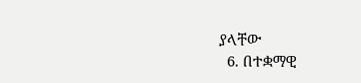ያላቸው
  6. በተቋማዊ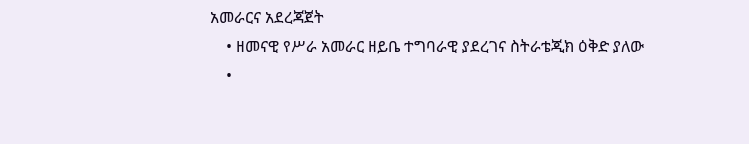አመራርና አደረጃጀት
    • ዘመናዊ የሥራ አመራር ዘይቤ ተግባራዊ ያደረገና ስትራቴጂክ ዕቅድ ያለው
    •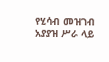የሂሳብ መዝገብ አያያዝ ሥራ ላይ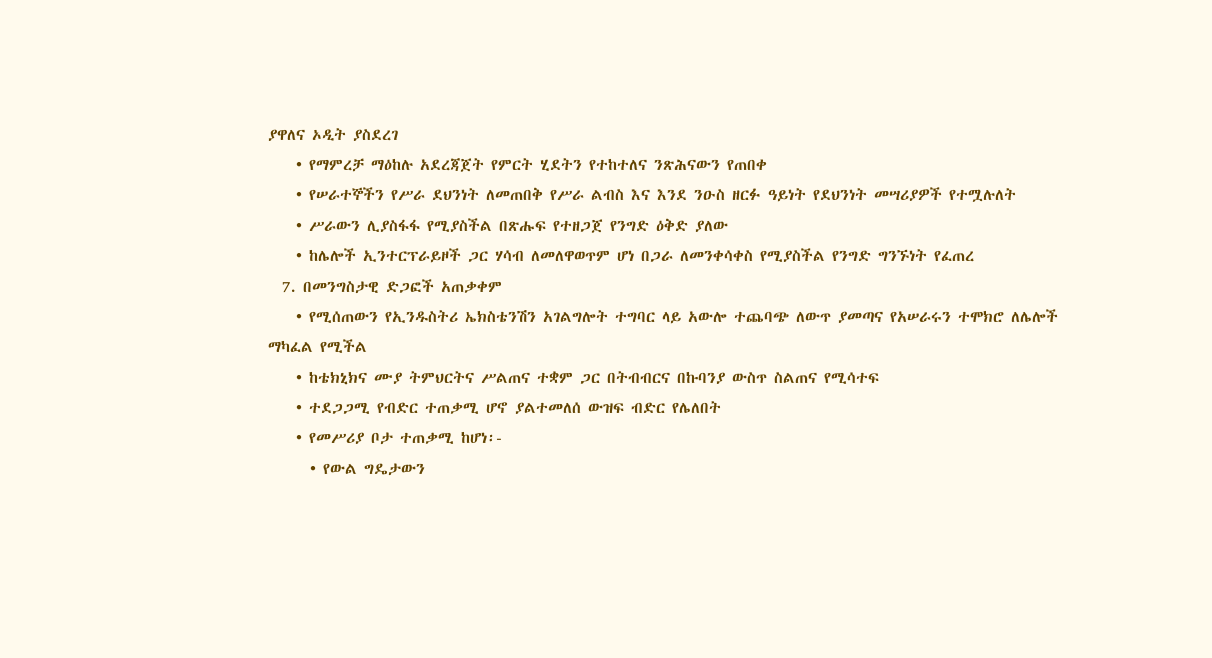ያዋለና ኦዲት ያስደረገ
    • የማምረቻ ማዕከሉ አደረጃጀት የምርት ሂደትን የተከተለና ንጽሕናውን የጠበቀ
    • የሠራተኞችን የሥራ ደህንነት ለመጠበቅ የሥራ ልብስ እና እንደ ንዑስ ዘርፉ ዓይነት የደህንነት መሣሪያዎች የተሟሉለት
    • ሥራውን ሊያስፋፋ የሚያስችል በጽሑፍ የተዘጋጀ የንግድ ዕቅድ ያለው
    • ከሌሎች ኢንተርፕራይዞች ጋር ሃሳብ ለመለዋወጥም ሆነ በጋራ ለመንቀሳቀስ የሚያስችል የንግድ ግንኙነት የፈጠረ
  7. በመንግስታዊ ድጋፎች አጠቃቀም
    • የሚሰጠውን የኢንዱስትሪ ኤክስቴንሽን አገልግሎት ተግባር ላይ አውሎ ተጨባጭ ለውጥ ያመጣና የአሠራሩን ተሞክሮ ለሌሎች ማካፈል የሚችል
    • ከቴክኒክና ሙያ ትምህርትና ሥልጠና ተቋም ጋር በትብብርና በኩባንያ ውስጥ ስልጠና የሚሳተፍ
    • ተደጋጋሚ የብድር ተጠቃሚ ሆኖ ያልተመለሰ ውዝፍ ብድር የሌለበት
    • የመሥሪያ ቦታ ተጠቃሚ ከሆነ፡-
      • የውል ግዴታውን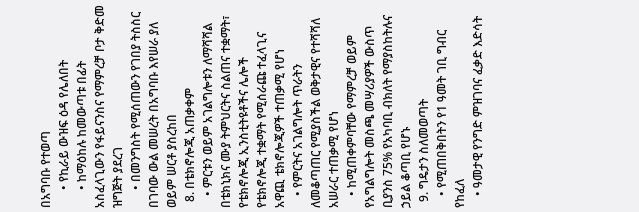በአግባቡ የተወጣ
      • የኪራይ ውዝፍ ዕዳ የሌለበት
      • ከማዕከሉ ከመውጣቱ በፊት አስፈላጊውን የፋይናንስና የማምረቻ ቦታ ቅድመ ዝግጅት ያደረገ
      • በመንግስት የሚሰጠውን የገበያ ትስስር በገባው ውል መሠረት በአግባቡ እየሠራ ያለ ወይም ሠርቶ ያስረከበ
  8. በቴክኖሎጂ አጠቃቀም
    • ምርቱን ወይም አገልግሎቱን ለማሻሻል በቴክኒክና ሙያ ትምህርትና ስልጠና ተቋማት፣ የቴክኖሎጂ ኢንስቲትዩቶችና ሌሎች የቴክኖሎጂ ተቋማት የሚሰራጩ ተፈላጊና አዋጪ ቴክኖሎጂዎች ተጠቃሚ የሆነ
    • የምርትና አገልግሎት ጥራትን ለመቆጣጠር የሚያስችል ወቅታዊና የተሻሻለ አሠራር ተጠቃሚ የሆነ
    • ከሚጠቀምባቸው የማምረቻ ወይም የአግልግሎት መስጫ መሣሪያዎች ውስጥ ቢያንስ 75% የአካባቢ ብክለት የማያስከትሉና ኃይል ቆጣቢ የሆኑ
  9. ግዴታን ስለመወጣት
    • የሚጠበቅበትን የ1 ዓመት ገቢ ግብር የከፈለ
    • ዓመታዊ የንግድ ምዝገባና ፈቃድ እድሳት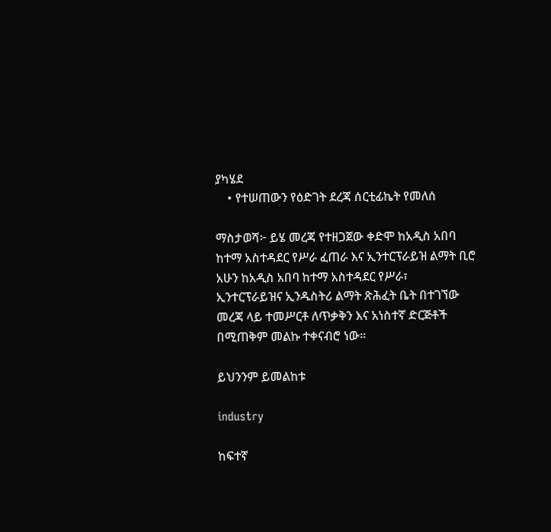ያካሄደ
    • የተሠጠውን የዕድገት ደረጃ ሰርቲፊኬት የመለሰ

ማስታወሻ፦ ይሄ መረጃ የተዘጋጀው ቀድሞ ከአዲስ አበባ ከተማ አስተዳደር የሥራ ፈጠራ እና ኢንተርፕራይዝ ልማት ቢሮ አሁን ከአዲስ አበባ ከተማ አስተዳደር የሥራ፣ ኢንተርፕራይዝና ኢንዱስትሪ ልማት ጽሕፈት ቤት በተገኘው መረጃ ላይ ተመሥርቶ ለጥቃቅን እና አነስተኛ ድርጅቶች በሚጠቅም መልኩ ተቀናብሮ ነው።

ይህንንም ይመልከቱ

industry

ከፍተኛ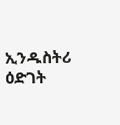ኢንዱስትሪ ዕድገት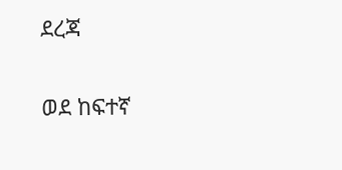ደረጃ

ወደ ከፍተኛ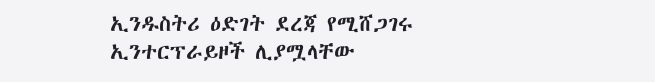ኢንዱስትሪ ዕድገት ደረጃ የሚሸጋገሩ ኢንተርፕራይዞች ሊያሟላቸው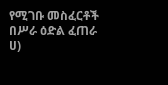የሚገቡ መስፈርቶች በሥራ ዕድል ፈጠራ ሀ)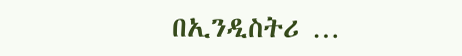በኢንዲስትሪ …